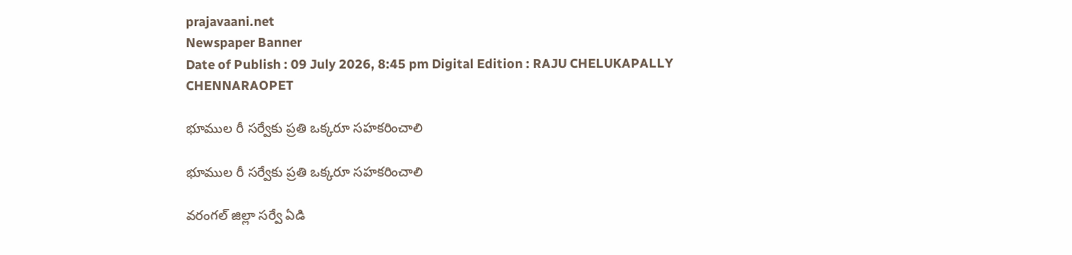prajavaani.net
Newspaper Banner
Date of Publish : 09 July 2026, 8:45 pm Digital Edition : RAJU CHELUKAPALLY CHENNARAOPET

భూముల రీ సర్వేకు ప్రతి ఒక్కరూ సహకరించాలి

భూముల రీ సర్వేకు ప్రతి ఒక్కరూ సహకరించాలి

వరంగల్ జిల్లా సర్వే ఏడి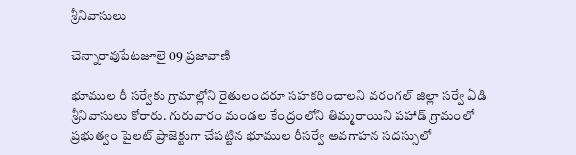శ్రీనివాసులు

చెన్నారావుపేటజూలై 09 ప్రజావాణి

భూముల రీ సర్వేకు గ్రామాల్లోని రైతులందరూ సహకరించాలని వరంగల్ జిల్లా సర్వే ఏడి శ్రీనివాసులు కోరారు. గురువారం మండల కేంద్రంలోని తిమ్మరాయిని పహాడ్ గ్రామంలో ప్రభుత్వం పైలట్ ప్రాజెక్టుగా చేపట్టిన భూముల రీసర్వే అవగాహన సదస్సులో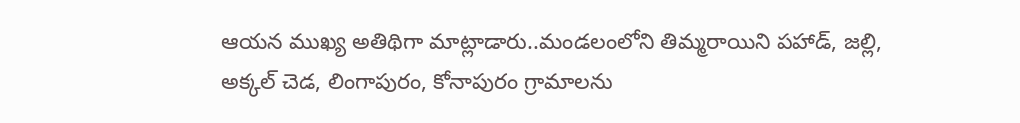ఆయన ముఖ్య అతిథిగా మాట్లాడారు..మండలంలోని తిమ్మరాయిని పహాడ్, జల్లి, అక్కల్ చెడ, లింగాపురం, కోనాపురం గ్రామాలను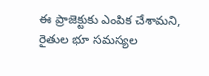ఈ ప్రాజెక్టుకు ఎంపిక చేశామని, రైతుల భూ సమస్యల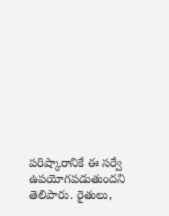పరిష్కారానికే ఈ సర్వే ఉపయోగపడుతుందని తెలిపారు. రైతులు,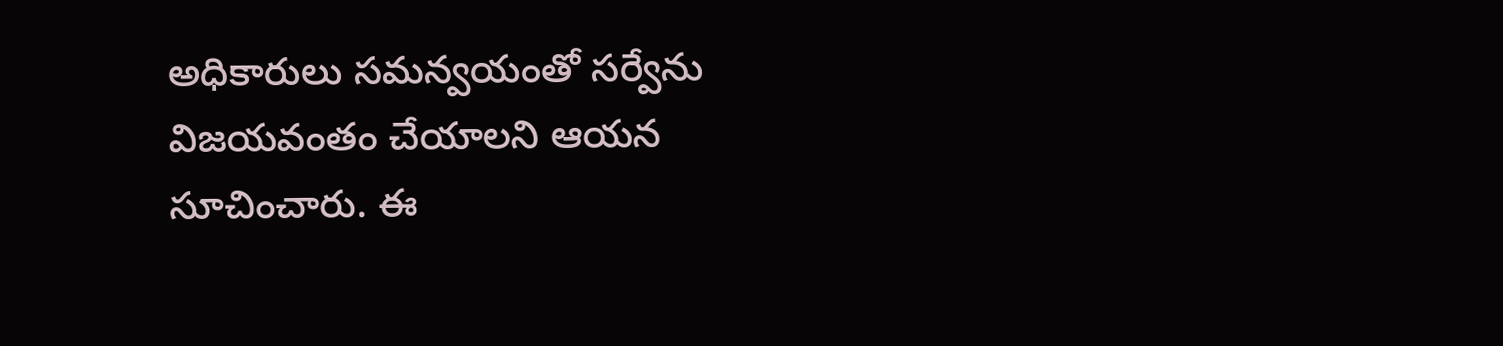అధికారులు సమన్వయంతో సర్వేను విజయవంతం చేయాలని ఆయన సూచించారు. ఈ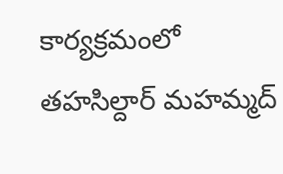కార్యక్రమంలో తహసిల్దార్ మహమ్మద్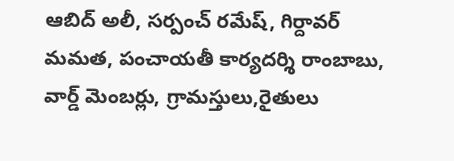ఆబిద్ అలీ, సర్పంచ్ రమేష్, గిర్దావర్ మమత, పంచాయతీ కార్యదర్శి రాంబాబు, వార్డ్ మెంబర్లు, గ్రామస్తులు,రైతులు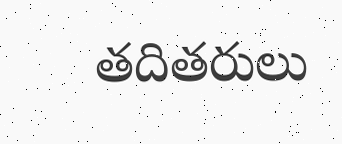తదితరులు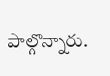పాల్గొన్నారు.